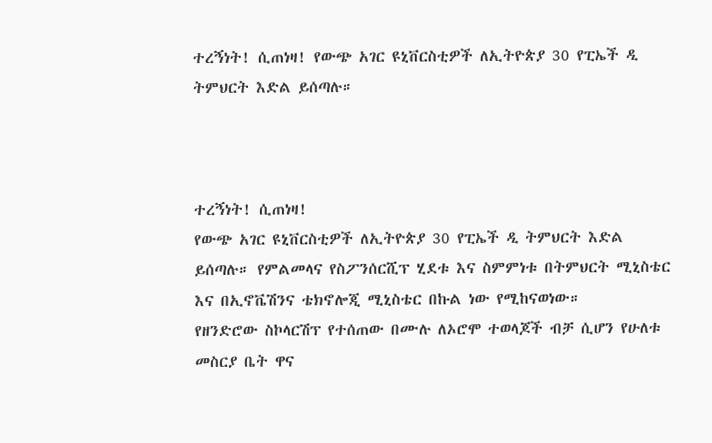ተረኝነት! ሲጠነዛ! የውጭ አገር ዩኒቨርስቲዎች ለኢትዮጵያ 30 የፒኤች ዲ ትምህርት እድል ይሰጣሉ።



ተረኝነት! ሲጠነዛ!
የውጭ አገር ዩኒቨርስቲዎች ለኢትዮጵያ 30 የፒኤች ዲ ትምህርት እድል ይሰጣሉ። የምልመላና የስፖንሰርሺፕ ሂደቱ እና ስምምነቱ በትምህርት ሚኒስቴር እና በኢኖቬሽንና ቴክኖሎጂ ሚኒስቴር በኩል ነው የሚከናወነው።
የዘንድሮው ስኮላርሽፕ የተሰጠው በሙሉ ለኦሮሞ ተወላጆች ብቻ ሲሆን የሁለቱ መስርያ ቤት ዋና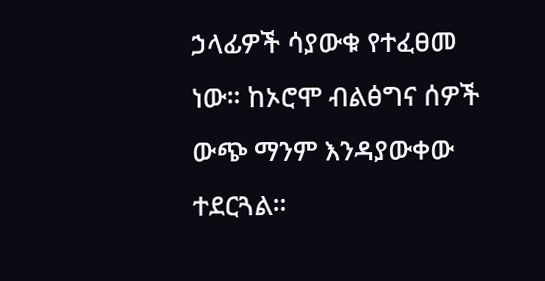ኃላፊዎች ሳያውቁ የተፈፀመ ነው። ከኦሮሞ ብልፅግና ሰዎች ውጭ ማንም እንዳያውቀው ተደርጓል።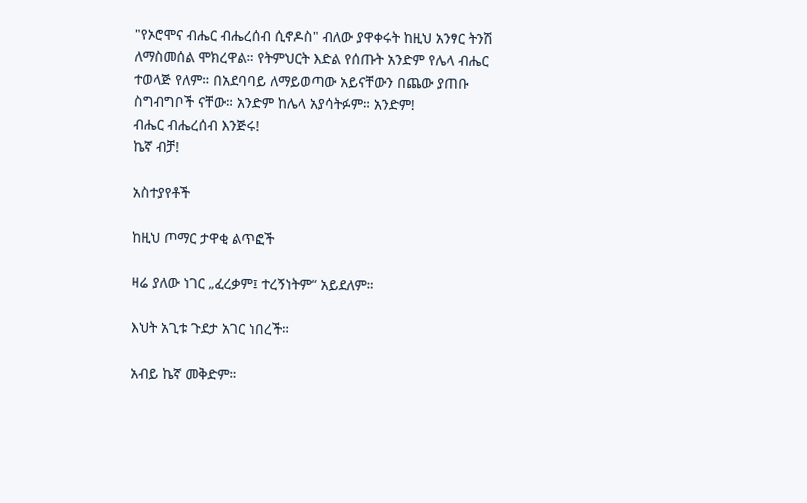"የኦሮሞና ብሔር ብሔረሰብ ሲኖዶስ" ብለው ያዋቀሩት ከዚህ አንፃር ትንሽ ለማስመሰል ሞክረዋል። የትምህርት እድል የሰጡት አንድም የሌላ ብሔር ተወላጅ የለም። በአደባባይ ለማይወጣው አይናቸውን በጨው ያጠቡ ስግብግቦች ናቸው። አንድም ከሌላ አያሳትፉም። አንድም!
ብሔር ብሔረሰብ እንጅሩ!
ኬኛ ብቻ!

አስተያየቶች

ከዚህ ጦማር ታዋቂ ልጥፎች

ዛሬ ያለው ነገር „ፈረቃም፤ ተረኝነትም“ አይደለም።

እህት አጊቱ ጉደታ አገር ነበረች።

አብይ ኬኛ መቅድም።